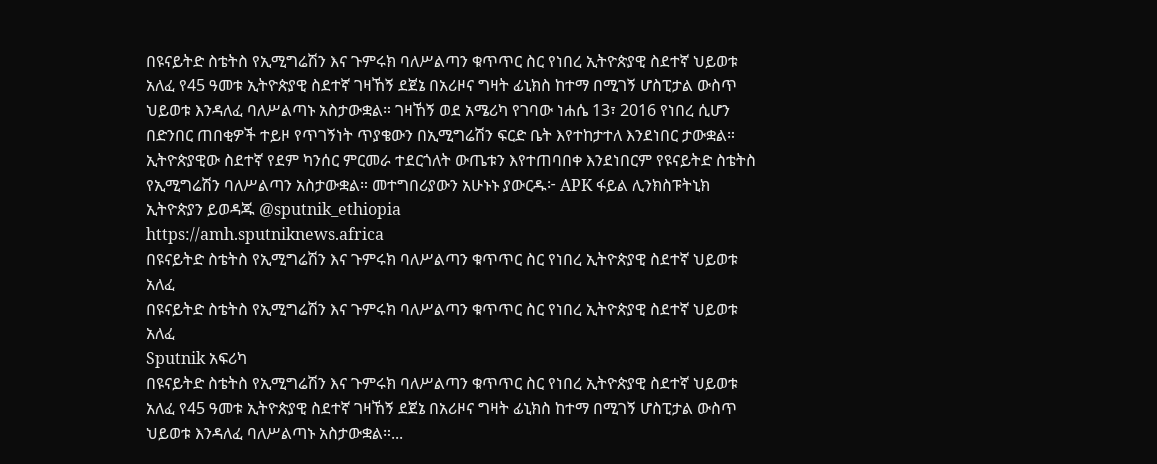በዩናይትድ ስቴትስ የኢሚግሬሽን እና ጉምሩክ ባለሥልጣን ቁጥጥር ስር የነበረ ኢትዮጵያዊ ስደተኛ ህይወቱ አለፈ የ45 ዓመቱ ኢትዮጵያዊ ስደተኛ ገዛኸኝ ደጀኔ በአሪዞና ግዛት ፊኒክስ ከተማ በሚገኝ ሆስፒታል ውስጥ ህይወቱ እንዳለፈ ባለሥልጣኑ አስታውቋል። ገዛኸኝ ወደ አሜሪካ የገባው ነሐሴ 13፣ 2016 የነበረ ሲሆን በድንበር ጠበቂዎች ተይዞ የጥገኝነት ጥያቄውን በኢሚግሬሽን ፍርድ ቤት እየተከታተለ እንደነበር ታውቋል። ኢትዮጵያዊው ስደተኛ የደም ካንሰር ምርመራ ተደርጎለት ውጤቱን እየተጠባበቀ እንደነበርም የዩናይትድ ስቴትስ የኢሚግሬሽን ባለሥልጣን አስታውቋል። መተግበሪያውን አሁኑኑ ያውርዱ፦ APK ፋይል ሊንክስፑትኒክ ኢትዮጵያን ይወዳጁ @sputnik_ethiopia
https://amh.sputniknews.africa
በዩናይትድ ስቴትስ የኢሚግሬሽን እና ጉምሩክ ባለሥልጣን ቁጥጥር ስር የነበረ ኢትዮጵያዊ ስደተኛ ህይወቱ አለፈ
በዩናይትድ ስቴትስ የኢሚግሬሽን እና ጉምሩክ ባለሥልጣን ቁጥጥር ስር የነበረ ኢትዮጵያዊ ስደተኛ ህይወቱ አለፈ
Sputnik አፍሪካ
በዩናይትድ ስቴትስ የኢሚግሬሽን እና ጉምሩክ ባለሥልጣን ቁጥጥር ስር የነበረ ኢትዮጵያዊ ስደተኛ ህይወቱ አለፈ የ45 ዓመቱ ኢትዮጵያዊ ስደተኛ ገዛኸኝ ደጀኔ በአሪዞና ግዛት ፊኒክስ ከተማ በሚገኝ ሆስፒታል ውስጥ ህይወቱ እንዳለፈ ባለሥልጣኑ አስታውቋል።...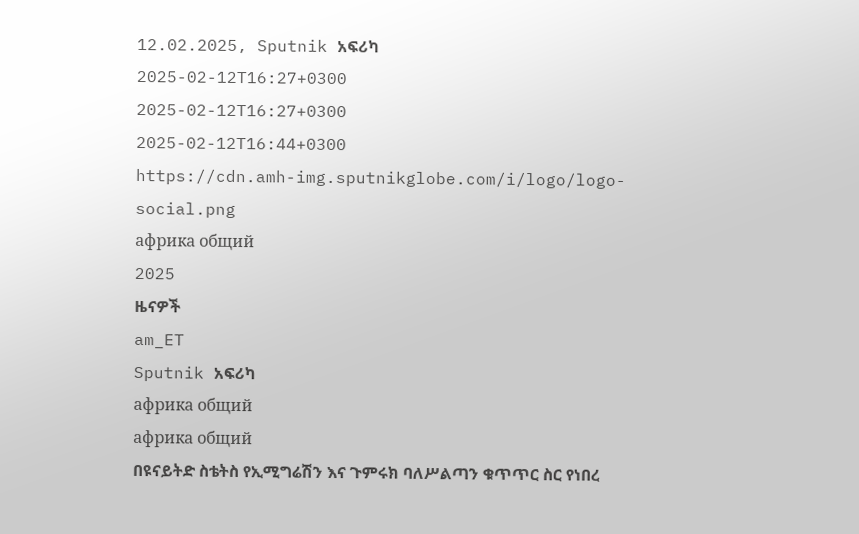12.02.2025, Sputnik አፍሪካ
2025-02-12T16:27+0300
2025-02-12T16:27+0300
2025-02-12T16:44+0300
https://cdn.amh-img.sputnikglobe.com/i/logo/logo-social.png
африка общий
2025
ዜናዎች
am_ET
Sputnik አፍሪካ
африка общий
африка общий
በዩናይትድ ስቴትስ የኢሚግሬሽን እና ጉምሩክ ባለሥልጣን ቁጥጥር ስር የነበረ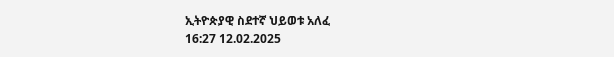ኢትዮጵያዊ ስደተኛ ህይወቱ አለፈ
16:27 12.02.2025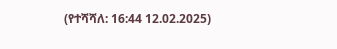(የተሻሻለ: 16:44 12.02.2025)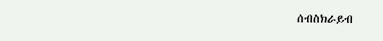ሰብስክራይብ